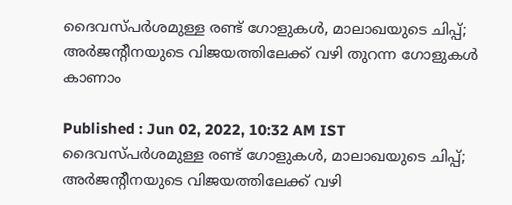ദൈവസ്പര്‍ശമുള്ള രണ്ട് ഗോളുകള്‍, മാലാഖയുടെ ചിപ്പ്; അര്‍ജന്റീനയുടെ വിജയത്തിലേക്ക് വഴി തുറന്ന ഗോളുകള്‍ കാണാം

Published : Jun 02, 2022, 10:32 AM IST
ദൈവസ്പര്‍ശമുള്ള രണ്ട് ഗോളുകള്‍, മാലാഖയുടെ ചിപ്പ്; അര്‍ജന്റീനയുടെ വിജയത്തിലേക്ക് വഴി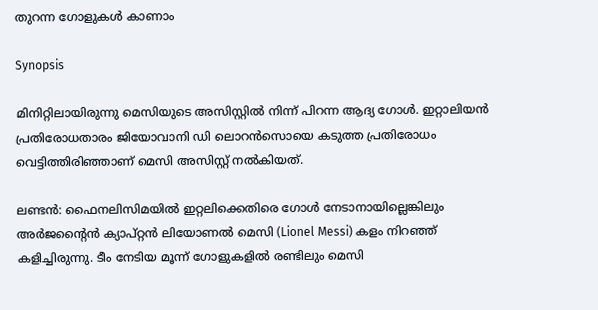തുറന്ന ഗോളുകള്‍ കാണാം

Synopsis

മിനിറ്റിലായിരുന്നു മെസിയുടെ അസിസ്റ്റില്‍ നിന്ന് പിറന്ന ആദ്യ ഗോള്‍. ഇറ്റാലിയന്‍ പ്രതിരോധതാരം ജിയോവാനി ഡി ലൊറന്‍സൊയെ കടുത്ത പ്രതിരോധം വെട്ടിത്തിരിഞ്ഞാണ് മെസി അസിസ്റ്റ് നല്‍കിയത്.

ലണ്ടന്‍: ഫൈനലിസിമയില്‍ ഇറ്റലിക്കെതിരെ ഗോള്‍ നേടാനായില്ലെങ്കിലും അര്‍ജന്റൈന്‍ ക്യാപ്റ്റന്‍ ലിയോണല്‍ മെസി (Lionel Messi) കളം നിറഞ്ഞ് കളിച്ചിരുന്നു. ടീം നേടിയ മൂന്ന് ഗോളുകളില്‍ രണ്ടിലും മെസി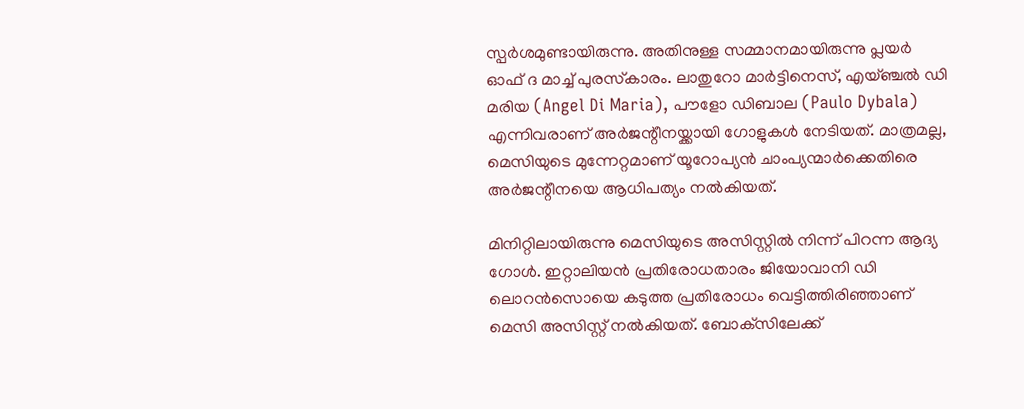സ്പര്‍ശമുണ്ടായിരുന്നു. അതിനുള്ള സമ്മാനമായിരുന്നു പ്ലയര്‍ ഓഫ് ദ മാച്ച് പുരസ്‌കാരം. ലാതുറോ മാര്‍ട്ടിനെസ്, എയ്ഞ്ചല്‍ ഡി മരിയ (Angel Di Maria), പൗളോ ഡിബാല (Paulo Dybala) എന്നിവരാണ് അര്‍ജന്റീനയ്ക്കായി ഗോളുകള്‍ നേടിയത്. മാത്രമല്ല, മെസിയുടെ മുന്നേറ്റമാണ് യൂറോപ്യന്‍ ചാംപ്യന്മാര്‍ക്കെതിരെ അര്‍ജന്റീനയെ ആധിപത്യം നല്‍കിയത്.

മിനിറ്റിലായിരുന്നു മെസിയുടെ അസിസ്റ്റില്‍ നിന്ന് പിറന്ന ആദ്യ ഗോള്‍. ഇറ്റാലിയന്‍ പ്രതിരോധതാരം ജിയോവാനി ഡി ലൊറന്‍സൊയെ കടുത്ത പ്രതിരോധം വെട്ടിത്തിരിഞ്ഞാണ് മെസി അസിസ്റ്റ് നല്‍കിയത്. ബോക്‌സിലേക്ക്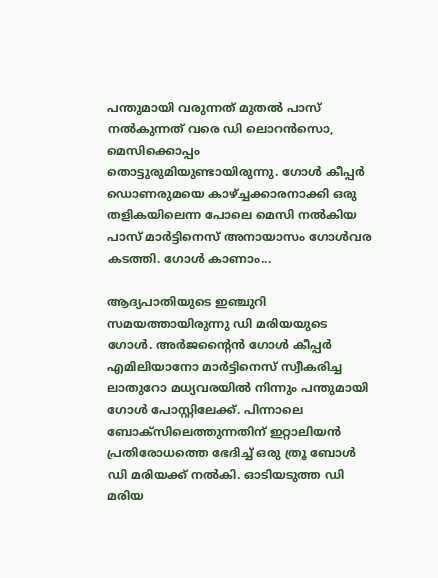പന്തുമായി വരുന്നത് മുതല്‍ പാസ് നല്‍കുന്നത് വരെ ഡി ലൊറന്‍സൊ, മെസിക്കൊപ്പം തൊട്ടുരുമിയുണ്ടായിരുന്നു. ഗോള്‍ കീപ്പര്‍ ഡൊണരുമയെ കാഴ്ച്ചക്കാരനാക്കി ഒരു തളികയിലെന്ന പോലെ മെസി നല്‍കിയ പാസ് മാര്‍ട്ടിനെസ് അനായാസം ഗോള്‍വര കടത്തി. ഗോള്‍ കാണാം...

ആദ്യപാതിയുടെ ഇഞ്ചുറി സമയത്തായിരുന്നു ഡി മരിയയുടെ ഗോള്‍. അര്‍ജന്റൈന്‍ ഗോള്‍ കീപ്പര്‍ എമിലിയാനോ മാര്‍ട്ടിനെസ് സ്വീകരിച്ച ലാതുറോ മധ്യവരയില്‍ നിന്നും പന്തുമായി ഗോള്‍ പോസ്റ്റിലേക്ക്. പിന്നാലെ ബോക്‌സിലെത്തുന്നതിന് ഇറ്റാലിയന്‍ പ്രതിരോധത്തെ ഭേദിച്ച് ഒരു ത്രൂ ബോള്‍ ഡി മരിയക്ക് നല്‍കി. ഓടിയടുത്ത ഡി മരിയ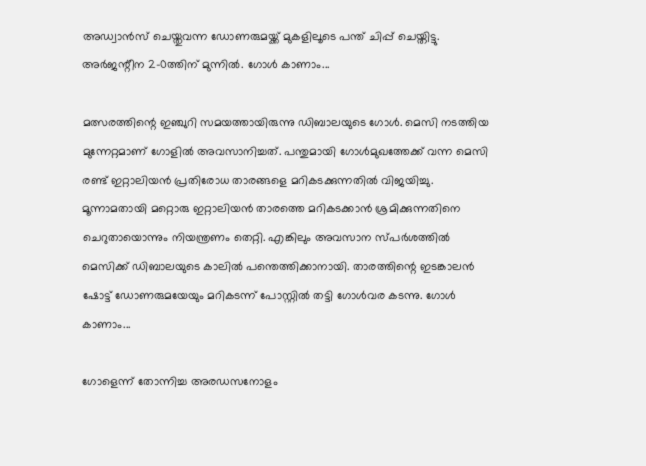അഡ്വാന്‍സ് ചെയ്തുവന്ന ഡോണരുമയ്ക്ക് മുകളിലൂടെ പന്ത് ചിപ്പ് ചെയ്തിട്ടു. അര്‍ജന്റീന 2-0ത്തിന് മുന്നില്‍. ഗോള്‍ കാണാം...

മത്സരത്തിന്റെ ഇഞ്ചുറി സമയത്തായിരുന്നു ഡിബാലയുടെ ഗോള്‍. മെസി നടത്തിയ മുന്നേറ്റമാണ് ഗോളില്‍ അവസാനിച്ചത്. പന്തുമായി ഗോള്‍മുഖത്തേക്ക് വന്ന മെസി രണ്ട് ഇറ്റാലിയന്‍ പ്രതിരോധ താരങ്ങളെ മറികടക്കുന്നതില്‍ വിജയിച്ചു. മൂന്നാമതായി മറ്റൊരു ഇറ്റാലിയന്‍ താരത്തെ മറികടക്കാന്‍ ശ്രമിക്കുന്നതിനെ ചെറുതായൊന്നും നിയന്ത്രണം തെറ്റി. എങ്കിലും അവസാന സ്പര്‍ശത്തില്‍ മെസിക്ക് ഡിബാലയുടെ കാലില്‍ പന്തെത്തിക്കാനായി. താരത്തിന്റെ ഇടങ്കാലന്‍ ഷോട്ട് ഡോണരുമയേയും മറികടന്ന് പോസ്റ്റില്‍ തട്ടി ഗോള്‍വര കടന്നു. ഗോള്‍ കാണാം...

ഗോളെന്ന് തോന്നിച്ച അരഡസനോളം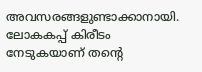അവസരങ്ങളുണ്ടാക്കാനായി. ലോകകപ്പ് കിരീടം നേടുകയാണ് തന്റെ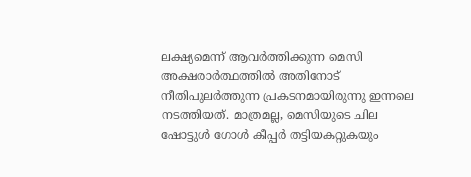ലക്ഷ്യമെന്ന് ആവര്‍ത്തിക്കുന്ന മെസി അക്ഷരാര്‍ത്ഥത്തില്‍ അതിനോട് നീതിപുലര്‍ത്തുന്ന പ്രകടനമായിരുന്നു ഇന്നലെ നടത്തിയത്. മാത്രമല്ല, മെസിയുടെ ചില ഷോട്ടുള്‍ ഗോള്‍ കീപ്പര്‍ തട്ടിയകറ്റുകയും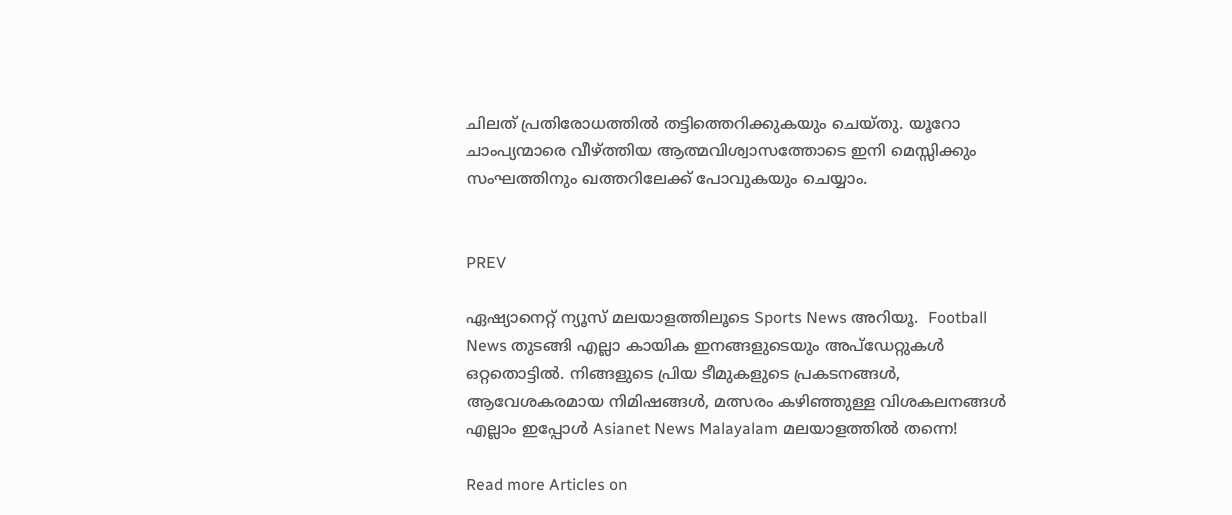ചിലത് പ്രതിരോധത്തില്‍ തട്ടിത്തെറിക്കുകയും ചെയ്തു. യൂറോ ചാംപ്യന്മാരെ വീഴ്ത്തിയ ആത്മവിശ്വാസത്തോടെ ഇനി മെസ്സിക്കും സംഘത്തിനും ഖത്തറിലേക്ക് പോവുകയും ചെയ്യാം.


PREV

ഏഷ്യാനെറ്റ് ന്യൂസ് മലയാളത്തിലൂടെ Sports News അറിയൂ.  Football News തുടങ്ങി എല്ലാ കായിക ഇനങ്ങളുടെയും അപ്‌ഡേറ്റുകൾ ഒറ്റതൊട്ടിൽ. നിങ്ങളുടെ പ്രിയ ടീമുകളുടെ പ്രകടനങ്ങൾ, ആവേശകരമായ നിമിഷങ്ങൾ, മത്സരം കഴിഞ്ഞുള്ള വിശകലനങ്ങൾ എല്ലാം ഇപ്പോൾ Asianet News Malayalam മലയാളത്തിൽ തന്നെ!

Read more Articles on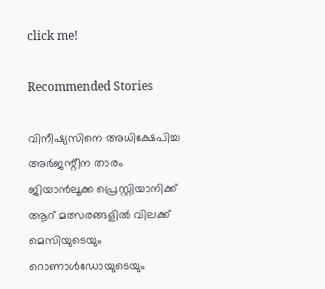click me!

Recommended Stories

വിനീഷ്യസിനെ അധിക്ഷേപിച്ച അര്‍ജന്റീന താരം ജിയാന്‍ലൂക്ക പ്രെസ്റ്റിയാനിക്ക് ആറ് മത്സരങ്ങളില്‍ വിലക്ക്
മെസിയുടെയും റൊണാൾഡോയുടെയും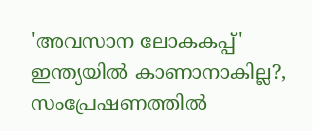'അവസാന ലോകകപ്പ്' ഇന്ത്യയിൽ കാണാനാകില്ല?, സംപ്രേഷണത്തിൽ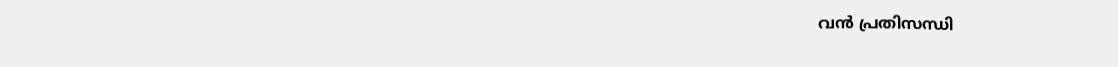വൻ പ്രതിസന്ധി